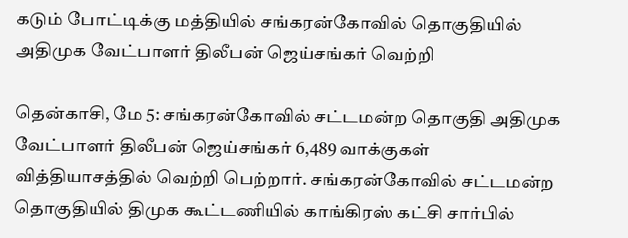கடும் போட்டிக்கு மத்தியில் சங்கரன்கோவில் தொகுதியில் அதிமுக வேட்பாளர் திலீபன் ஜெய்சங்கர் வெற்றி

தென்காசி, மே 5: சங்கரன்கோவில் சட்டமன்ற தொகுதி அதிமுக வேட்பாளர் திலீபன் ஜெய்சங்கர் 6,489 வாக்குகள் வித்தியாசத்தில் வெற்றி பெற்றார். சங்கரன்கோவில் சட்டமன்ற தொகுதியில் திமுக கூட்டணியில் காங்கிரஸ் கட்சி சார்பில்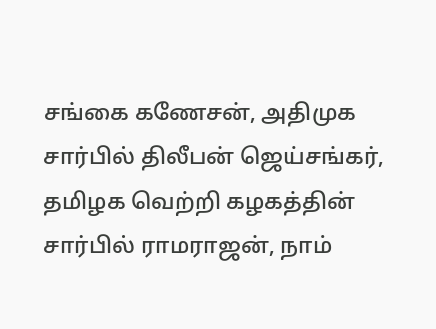சங்கை கணேசன், அதிமுக சார்பில் திலீபன் ஜெய்சங்கர், தமிழக வெற்றி கழகத்தின் சார்பில் ராமராஜன், நாம்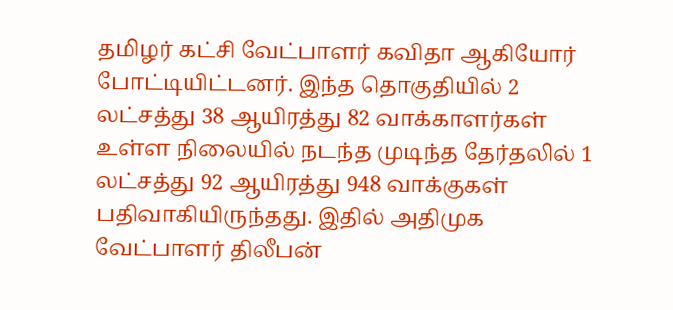தமிழர் கட்சி வேட்பாளர் கவிதா ஆகியோர் போட்டியிட்டனர். இந்த தொகுதியில் 2 லட்சத்து 38 ஆயிரத்து 82 வாக்காளர்கள் உள்ள நிலையில் நடந்த முடிந்த தேர்தலில் 1 லட்சத்து 92 ஆயிரத்து 948 வாக்குகள் பதிவாகியிருந்தது. இதில் அதிமுக வேட்பாளர் திலீபன்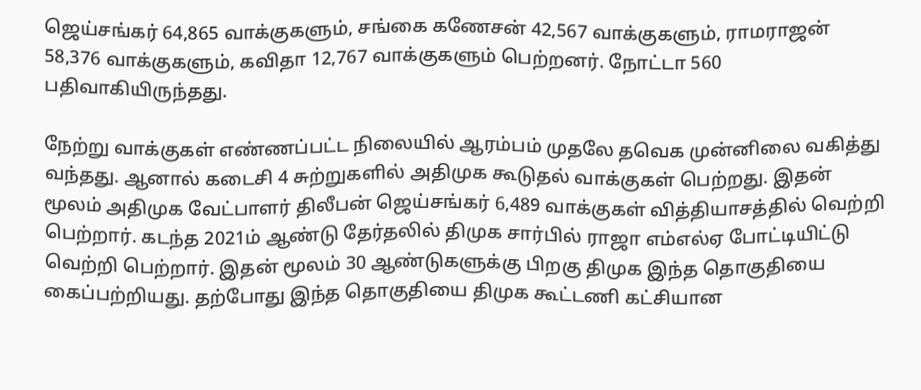ஜெய்சங்கர் 64,865 வாக்குகளும், சங்கை கணேசன் 42,567 வாக்குகளும், ராமராஜன் 58,376 வாக்குகளும், கவிதா 12,767 வாக்குகளும் பெற்றனர். நோட்டா 560 பதிவாகியிருந்தது.

நேற்று வாக்குகள் எண்ணப்பட்ட நிலையில் ஆரம்பம் முதலே தவெக முன்னிலை வகித்து வந்தது. ஆனால் கடைசி 4 சுற்றுகளில் அதிமுக கூடுதல் வாக்குகள் பெற்றது. இதன் மூலம் அதிமுக வேட்பாளர் திலீபன் ஜெய்சங்கர் 6,489 வாக்குகள் வித்தியாசத்தில் வெற்றி பெற்றார். கடந்த 2021ம் ஆண்டு தேர்தலில் திமுக சார்பில் ராஜா எம்எல்ஏ போட்டியிட்டு வெற்றி பெற்றார். இதன் மூலம் 30 ஆண்டுகளுக்கு பிறகு திமுக இந்த தொகுதியை கைப்பற்றியது. தற்போது இந்த தொகுதியை திமுக கூட்டணி கட்சியான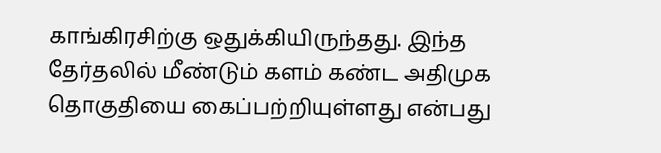காங்கிரசிற்கு ஒதுக்கியிருந்தது. இந்த தேர்தலில் மீண்டும் களம் கண்ட அதிமுக தொகுதியை கைப்பற்றியுள்ளது என்பது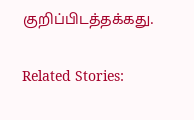குறிப்பிடத்தக்கது.

Related Stories: